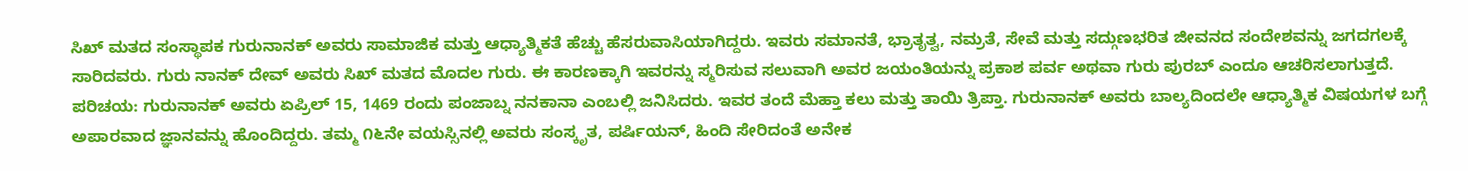ಸಿಖ್ ಮತದ ಸಂಸ್ಥಾಪಕ ಗುರುನಾನಕ್ ಅವರು ಸಾಮಾಜಿಕ ಮತ್ತು ಆಧ್ಯಾತ್ಮಿಕತೆ ಹೆಚ್ಚು ಹೆಸರುವಾಸಿಯಾಗಿದ್ದರು. ಇವರು ಸಮಾನತೆ, ಭ್ರಾತೃತ್ವ, ನಮ್ರತೆ, ಸೇವೆ ಮತ್ತು ಸದ್ಗುಣಭರಿತ ಜೀವನದ ಸಂದೇಶವನ್ನು ಜಗದಗಲಕ್ಕೆ ಸಾರಿದವರು. ಗುರು ನಾನಕ್ ದೇವ್ ಅವರು ಸಿಖ್ ಮತದ ಮೊದಲ ಗುರು. ಈ ಕಾರಣಕ್ಕಾಗಿ ಇವರನ್ನು ಸ್ಮರಿಸುವ ಸಲುವಾಗಿ ಅವರ ಜಯಂತಿಯನ್ನು ಪ್ರಕಾಶ ಪರ್ವ ಅಥವಾ ಗುರು ಪುರಬ್ ಎಂದೂ ಆಚರಿಸಲಾಗುತ್ತದೆ.
ಪರಿಚಯ: ಗುರುನಾನಕ್ ಅವರು ಏಪ್ರಿಲ್ 15, 1469 ರಂದು ಪಂಜಾಬ್ನ ನನಕಾನಾ ಎಂಬಲ್ಲಿ ಜನಿಸಿದರು. ಇವರ ತಂದೆ ಮೆಹ್ತಾ ಕಲು ಮತ್ತು ತಾಯಿ ತ್ರಿಪ್ತಾ. ಗುರುನಾನಕ್ ಅವರು ಬಾಲ್ಯದಿಂದಲೇ ಆಧ್ಯಾತ್ಮಿಕ ವಿಷಯಗಳ ಬಗ್ಗೆ ಅಪಾರವಾದ ಜ್ಞಾನವನ್ನು ಹೊಂದಿದ್ದರು. ತಮ್ಮ ೧೬ನೇ ವಯಸ್ಸಿನಲ್ಲಿ ಅವರು ಸಂಸ್ಕೃತ, ಪರ್ಷಿಯನ್, ಹಿಂದಿ ಸೇರಿದಂತೆ ಅನೇಕ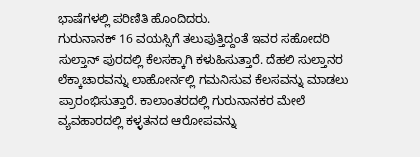ಭಾಷೆಗಳಲ್ಲಿ ಪರಿಣಿತಿ ಹೊಂದಿದರು.
ಗುರುನಾನಕ್ 16 ವಯಸ್ಸಿಗೆ ತಲುಪುತ್ತಿದ್ದಂತೆ ಇವರ ಸಹೋದರಿ ಸುಲ್ತಾನ್ ಪುರದಲ್ಲಿ ಕೆಲಸಕ್ಕಾಗಿ ಕಳುಹಿಸುತ್ತಾರೆ. ದೆಹಲಿ ಸುಲ್ತಾನರ ಲೆಕ್ಕಾಚಾರವನ್ನು ಲಾಹೋರ್ನಲ್ಲಿ ಗಮನಿಸುವ ಕೆಲಸವನ್ನು ಮಾಡಲು ಪ್ರಾರಂಭಿಸುತ್ತಾರೆ. ಕಾಲಾಂತರದಲ್ಲಿ ಗುರುನಾನಕರ ಮೇಲೆ ವ್ಯವಹಾರದಲ್ಲಿ ಕಳ್ಳತನದ ಆರೋಪವನ್ನು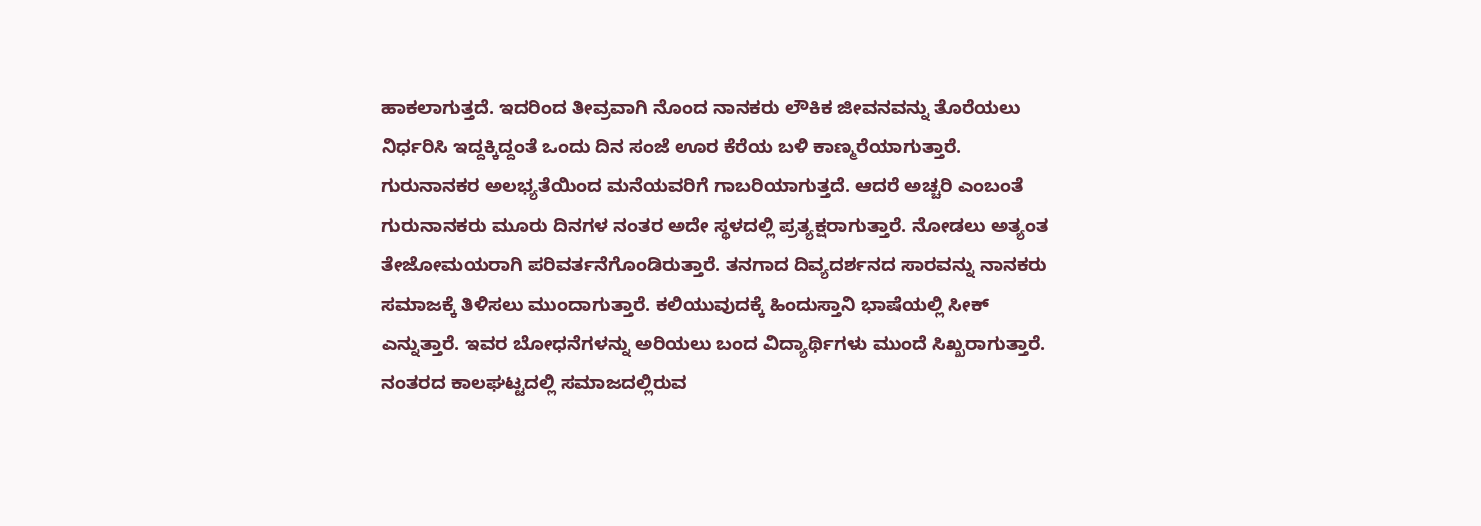ಹಾಕಲಾಗುತ್ತದೆ. ಇದರಿಂದ ತೀವ್ರವಾಗಿ ನೊಂದ ನಾನಕರು ಲೌಕಿಕ ಜೀವನವನ್ನು ತೊರೆಯಲು ನಿರ್ಧರಿಸಿ ಇದ್ದಕ್ಕಿದ್ದಂತೆ ಒಂದು ದಿನ ಸಂಜೆ ಊರ ಕೆರೆಯ ಬಳಿ ಕಾಣ್ಮರೆಯಾಗುತ್ತಾರೆ. ಗುರುನಾನಕರ ಅಲಭ್ಯತೆಯಿಂದ ಮನೆಯವರಿಗೆ ಗಾಬರಿಯಾಗುತ್ತದೆ. ಆದರೆ ಅಚ್ಚರಿ ಎಂಬಂತೆ ಗುರುನಾನಕರು ಮೂರು ದಿನಗಳ ನಂತರ ಅದೇ ಸ್ಥಳದಲ್ಲಿ ಪ್ರತ್ಯಕ್ಷರಾಗುತ್ತಾರೆ. ನೋಡಲು ಅತ್ಯಂತ ತೇಜೋಮಯರಾಗಿ ಪರಿವರ್ತನೆಗೊಂಡಿರುತ್ತಾರೆ. ತನಗಾದ ದಿವ್ಯದರ್ಶನದ ಸಾರವನ್ನು ನಾನಕರು ಸಮಾಜಕ್ಕೆ ತಿಳಿಸಲು ಮುಂದಾಗುತ್ತಾರೆ. ಕಲಿಯುವುದಕ್ಕೆ ಹಿಂದುಸ್ತಾನಿ ಭಾಷೆಯಲ್ಲಿ ಸೀಕ್ ಎನ್ನುತ್ತಾರೆ. ಇವರ ಬೋಧನೆಗಳನ್ನು ಅರಿಯಲು ಬಂದ ವಿದ್ಯಾರ್ಥಿಗಳು ಮುಂದೆ ಸಿಖ್ಖರಾಗುತ್ತಾರೆ.
ನಂತರದ ಕಾಲಘಟ್ಟದಲ್ಲಿ ಸಮಾಜದಲ್ಲಿರುವ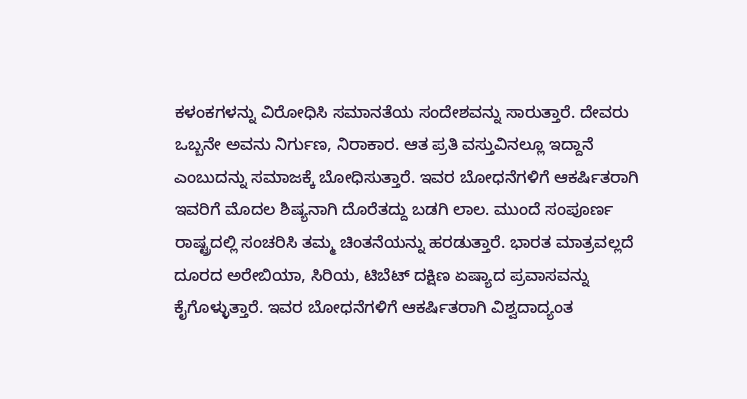ಕಳಂಕಗಳನ್ನು ವಿರೋಧಿಸಿ ಸಮಾನತೆಯ ಸಂದೇಶವನ್ನು ಸಾರುತ್ತಾರೆ. ದೇವರು ಒಬ್ಬನೇ ಅವನು ನಿರ್ಗುಣ, ನಿರಾಕಾರ. ಆತ ಪ್ರತಿ ವಸ್ತುವಿನಲ್ಲೂ ಇದ್ದಾನೆ ಎಂಬುದನ್ನು ಸಮಾಜಕ್ಕೆ ಬೋಧಿಸುತ್ತಾರೆ. ಇವರ ಬೋಧನೆಗಳಿಗೆ ಆಕರ್ಷಿತರಾಗಿ ಇವರಿಗೆ ಮೊದಲ ಶಿಷ್ಯನಾಗಿ ದೊರೆತದ್ದು ಬಡಗಿ ಲಾಲ. ಮುಂದೆ ಸಂಪೂರ್ಣ ರಾಷ್ಟ್ರದಲ್ಲಿ ಸಂಚರಿಸಿ ತಮ್ಮ ಚಿಂತನೆಯನ್ನು ಹರಡುತ್ತಾರೆ. ಭಾರತ ಮಾತ್ರವಲ್ಲದೆ ದೂರದ ಅರೇಬಿಯಾ, ಸಿರಿಯ, ಟಿಬೆಟ್ ದಕ್ಷಿಣ ಏಷ್ಯಾದ ಪ್ರವಾಸವನ್ನು ಕೈಗೊಳ್ಳುತ್ತಾರೆ. ಇವರ ಬೋಧನೆಗಳಿಗೆ ಆಕರ್ಷಿತರಾಗಿ ವಿಶ್ವದಾದ್ಯಂತ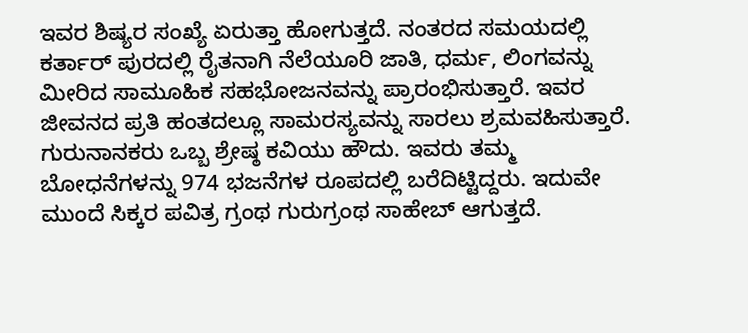ಇವರ ಶಿಷ್ಯರ ಸಂಖ್ಯೆ ಏರುತ್ತಾ ಹೋಗುತ್ತದೆ. ನಂತರದ ಸಮಯದಲ್ಲಿ ಕರ್ತಾರ್ ಪುರದಲ್ಲಿ ರೈತನಾಗಿ ನೆಲೆಯೂರಿ ಜಾತಿ, ಧರ್ಮ, ಲಿಂಗವನ್ನು ಮೀರಿದ ಸಾಮೂಹಿಕ ಸಹಭೋಜನವನ್ನು ಪ್ರಾರಂಭಿಸುತ್ತಾರೆ. ಇವರ ಜೀವನದ ಪ್ರತಿ ಹಂತದಲ್ಲೂ ಸಾಮರಸ್ಯವನ್ನು ಸಾರಲು ಶ್ರಮವಹಿಸುತ್ತಾರೆ.
ಗುರುನಾನಕರು ಒಬ್ಬ ಶ್ರೇಷ್ಠ ಕವಿಯು ಹೌದು. ಇವರು ತಮ್ಮ ಬೋಧನೆಗಳನ್ನು 974 ಭಜನೆಗಳ ರೂಪದಲ್ಲಿ ಬರೆದಿಟ್ಟಿದ್ದರು. ಇದುವೇ ಮುಂದೆ ಸಿಕ್ಕರ ಪವಿತ್ರ ಗ್ರಂಥ ಗುರುಗ್ರಂಥ ಸಾಹೇಬ್ ಆಗುತ್ತದೆ.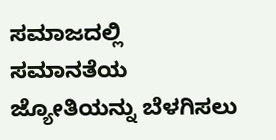ಸಮಾಜದಲ್ಲಿ ಸಮಾನತೆಯ ಜ್ಯೋತಿಯನ್ನು ಬೆಳಗಿಸಲು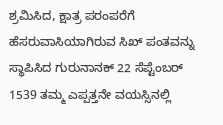ಶ್ರಮಿಸಿದ, ಕ್ಷಾತ್ರ ಪರಂಪರೆಗೆ ಹೆಸರುವಾಸಿಯಾಗಿರುವ ಸಿಖ್ ಪಂತವನ್ನು ಸ್ಥಾಪಿಸಿದ ಗುರುನಾನಕ್ 22 ಸೆಪ್ಟೆಂಬರ್ 1539 ತಮ್ಮ ಎಪ್ಪತ್ತನೇ ವಯಸ್ಸಿನಲ್ಲಿ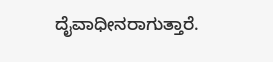ದೈವಾಧೀನರಾಗುತ್ತಾರೆ.